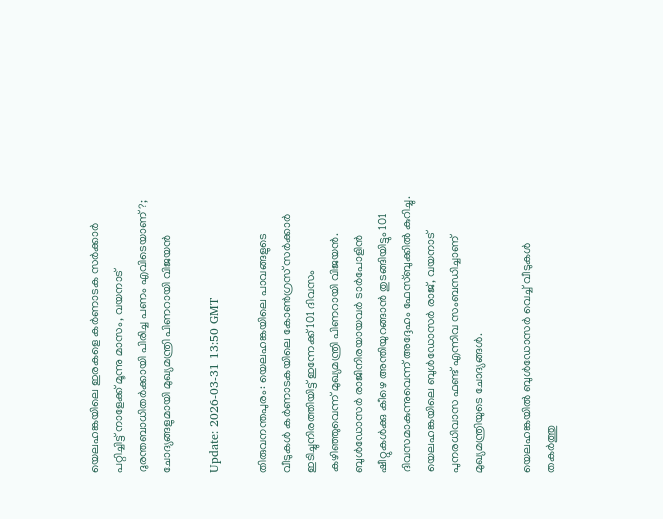യെലഹങ്കയിലെ ഇരകളെ കര്‍ണാടക സര്‍ക്കാര്‍ പറ്റിച്ചിട്ട് നാളേക്ക് മൂന്നു മാസം, വയനാട് ദുരന്തബാധിതര്‍ക്കായി പിരിച്ച പണം എവിടെയാണ്?; ചോദ്യങ്ങളുമായി മുഖ്യമന്ത്രി പിണറായി വിജയന്‍

Update: 2026-03-31 13:50 GMT

തിരുവനന്തപുരം: യെലഹങ്കയിലെ പാവങ്ങളുടെ വീടുകള്‍ കര്‍ണാടകയിലെ കോണ്‍ഗ്രസ് സര്‍ക്കാര്‍ ഇടിച്ചുനിരത്തിയിട്ട് ഇന്നേക്ക് 101 ദിവസം കഴിഞ്ഞുവെന്ന് മുഖ്യമന്ത്രി പിണറായി വിജയന്‍. ബുള്‍ഡോസര്‍ രാജിനിരയായവര്‍ ടാര്‍പോളിന്‍ ഷീറ്റുകള്‍ക്കു കീഴെ അന്തിയുറങ്ങാന്‍ തുടങ്ങിയിട്ടും 101 ദിവസമാകുന്നുവെന്ന് അദ്ദേഹം ഫേസ്ബുക്കില്‍ കുറിച്ചു. യെലഹങ്കയിലെ ബുള്‍ഡോസര്‍ രാജ്, വയനാട് പുനരധിവാസ ഫണ്ട് എന്നിവ സംബന്ധിച്ചാണ് മുഖ്യമന്ത്രിയുടെ ചോദ്യങ്ങള്‍.

യെലഹങ്കയില്‍ ബുള്‍ഡോസര്‍ വെച്ച് വീടുകള്‍ തകര്‍ത്തു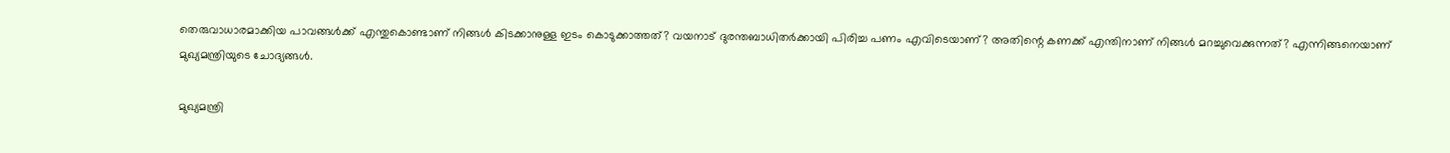തെരുവാധാരമാക്കിയ പാവങ്ങള്‍ക്ക് എന്തുകൊണ്ടാണ് നിങ്ങള്‍ കിടക്കാനുള്ള ഇടം കൊടുക്കാത്തത്? വയനാട് ദുരന്തബാധിതര്‍ക്കായി പിരിച്ച പണം എവിടെയാണ്? അതിന്റെ കണക്ക് എന്തിനാണ് നിങ്ങള്‍ മറച്ചുവെക്കുന്നത്? എന്നിങ്ങനെയാണ് മുഖ്യമന്ത്രിയുടെ ചോദ്യങ്ങള്‍.

മുഖ്യമന്ത്രി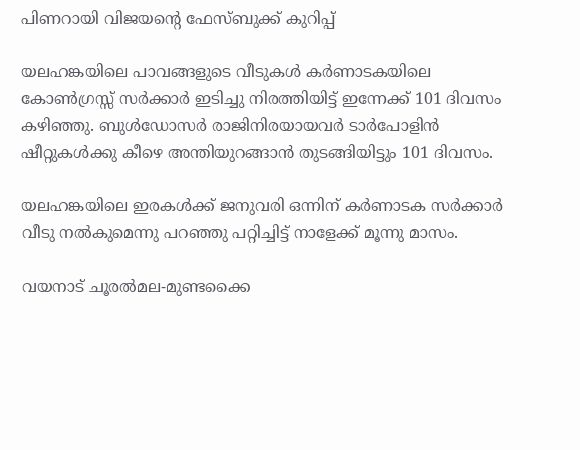പിണറായി വിജയന്റെ ഫേസ്ബുക്ക് കുറിപ്പ്

യലഹങ്കയിലെ പാവങ്ങളുടെ വീടുകള്‍ കര്‍ണാടകയിലെ കോണ്‍ഗ്രസ്സ് സര്‍ക്കാര്‍ ഇടിച്ചു നിരത്തിയിട്ട് ഇന്നേക്ക് 101 ദിവസം കഴിഞ്ഞു. ബുള്‍ഡോസര്‍ രാജിനിരയായവര്‍ ടാര്‍പോളിന്‍ ഷീറ്റുകള്‍ക്കു കീഴെ അന്തിയുറങ്ങാന്‍ തുടങ്ങിയിട്ടും 101 ദിവസം.

യലഹങ്കയിലെ ഇരകള്‍ക്ക് ജനുവരി ഒന്നിന് കര്‍ണാടക സര്‍ക്കാര്‍ വീടു നല്‍കുമെന്നു പറഞ്ഞു പറ്റിച്ചിട്ട് നാളേക്ക് മൂന്നു മാസം.

വയനാട് ചൂരല്‍മല-മുണ്ടക്കൈ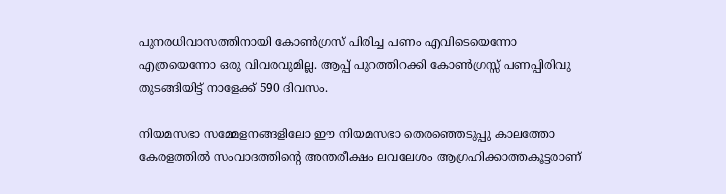പുനരധിവാസത്തിനായി കോണ്‍ഗ്രസ് പിരിച്ച പണം എവിടെയെന്നോ എത്രയെന്നോ ഒരു വിവരവുമില്ല. ആപ്പ് പുറത്തിറക്കി കോണ്‍ഗ്രസ്സ് പണപ്പിരിവു തുടങ്ങിയിട്ട് നാളേക്ക് 590 ദിവസം.

നിയമസഭാ സമ്മേളനങ്ങളിലോ ഈ നിയമസഭാ തെരഞ്ഞെടുപ്പു കാലത്തോ കേരളത്തില്‍ സംവാദത്തിന്റെ അന്തരീക്ഷം ലവലേശം ആഗ്രഹിക്കാത്തകൂട്ടരാണ്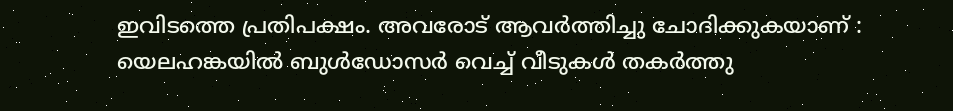ഇവിടത്തെ പ്രതിപക്ഷം. അവരോട് ആവര്‍ത്തിച്ചു ചോദിക്കുകയാണ് : യെലഹങ്കയില്‍ ബുള്‍ഡോസര്‍ വെച്ച് വീടുകള്‍ തകര്‍ത്തു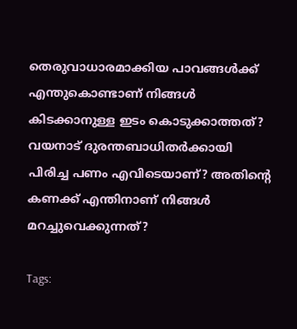തെരുവാധാരമാക്കിയ പാവങ്ങള്‍ക്ക് എന്തുകൊണ്ടാണ് നിങ്ങള്‍ കിടക്കാനുള്ള ഇടം കൊടുക്കാത്തത്? വയനാട് ദുരന്തബാധിതര്‍ക്കായി പിരിച്ച പണം എവിടെയാണ്? അതിന്റെ കണക്ക് എന്തിനാണ് നിങ്ങള്‍ മറച്ചുവെക്കുന്നത്?

Tags: